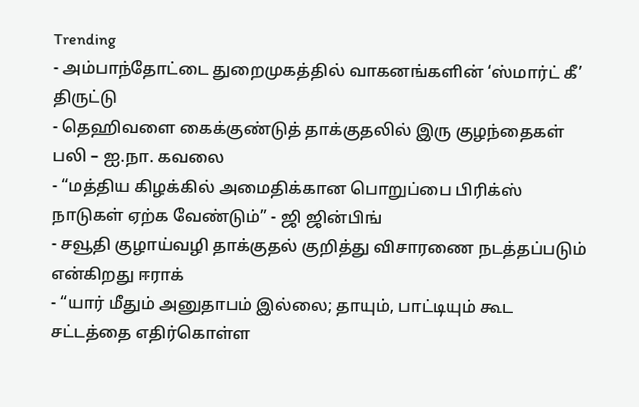Trending
- அம்பாந்தோட்டை துறைமுகத்தில் வாகனங்களின் ‘ஸ்மார்ட் கீ’ திருட்டு
- தெஹிவளை கைக்குண்டுத் தாக்குதலில் இரு குழந்தைகள் பலி – ஐ.நா. கவலை
- “மத்திய கிழக்கில் அமைதிக்கான பொறுப்பை பிரிக்ஸ் நாடுகள் ஏற்க வேண்டும்” - ஜி ஜின்பிங்
- சவூதி குழாய்வழி தாக்குதல் குறித்து விசாரணை நடத்தப்படும் என்கிறது ஈராக்
- “யார் மீதும் அனுதாபம் இல்லை; தாயும், பாட்டியும் கூட சட்டத்தை எதிர்கொள்ள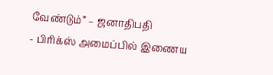வேண்டும்” – ஜனாதிபதி
- பிரிக்ஸ் அமைப்பில் இணைய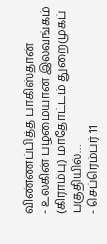விண்ணப்பித்த பாகிஸ்தான்
- உலகின் பழமையான இலவங்கம் (கிராம்பு) மாதோட்டம் துறைமுகப் பகுதியில்…
- செப்ரெம்பர் 11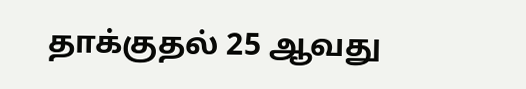தாக்குதல் 25 ஆவது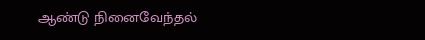ஆண்டு நினைவேந்தல்